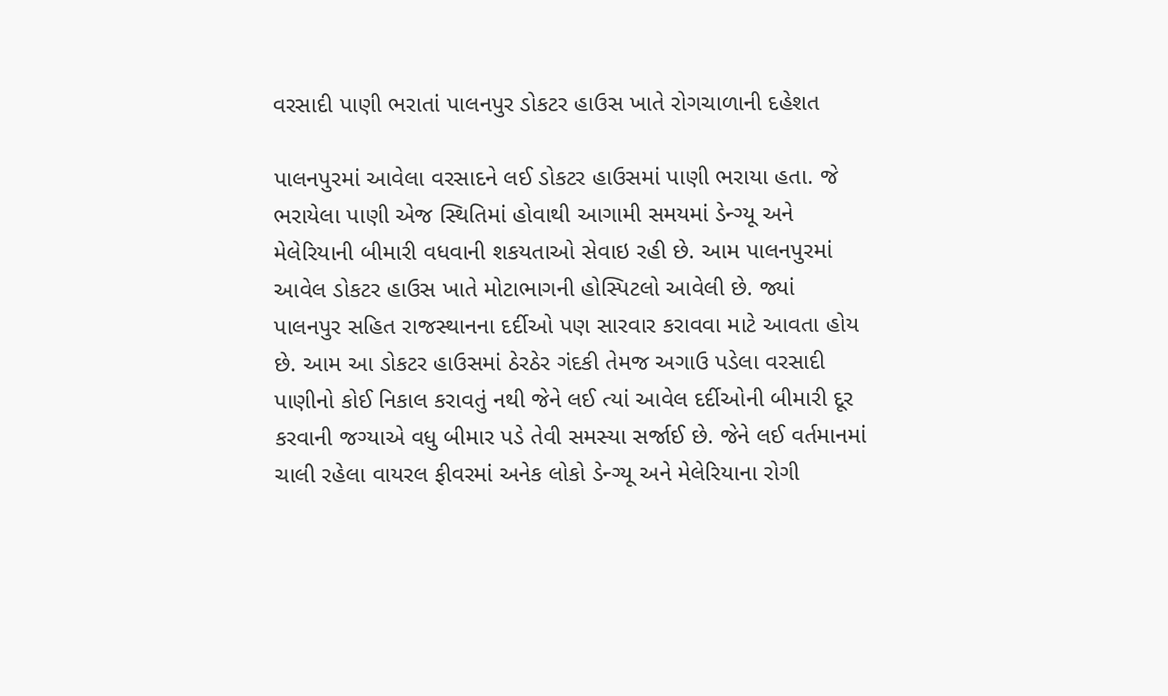વરસાદી પાણી ભરાતાં પાલનપુર ડોકટર હાઉસ ખાતે રોગચાળાની દહેશત

પાલનપુરમાં આવેલા વરસાદને લઈ ડોકટર હાઉસમાં પાણી ભરાયા હતા. જે ભરાયેલા પાણી એજ સ્થિતિમાં હોવાથી આગામી સમયમાં ડેન્ગ્યૂ અને મેલેરિયાની બીમારી વધવાની શકયતાઓ સેવાઇ રહી છે. આમ પાલનપુરમાં આવેલ ડોકટર હાઉસ ખાતે મોટાભાગની હોસ્પિટલો આવેલી છે. જ્યાં પાલનપુર સહિત રાજસ્થાનના દર્દીઓ પણ સારવાર કરાવવા માટે આવતા હોય છે. આમ આ ડોકટર હાઉસમાં ઠેરઠેર ગંદકી તેમજ અગાઉ પડેલા વરસાદી પાણીનો કોઈ નિકાલ કરાવતું નથી જેને લઈ ત્યાં આવેલ દર્દીઓની બીમારી દૂર કરવાની જગ્યાએ વધુ બીમાર પડે તેવી સમસ્યા સર્જાઈ છે. જેને લઈ વર્તમાનમાં ચાલી રહેલા વાયરલ ફીવરમાં અનેક લોકો ડેન્ગ્યૂ અને મેલેરિયાના રોગી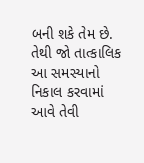બની શકે તેમ છે. તેથી જો તાત્કાલિક આ સમસ્યાનો નિકાલ કરવામાં આવે તેવી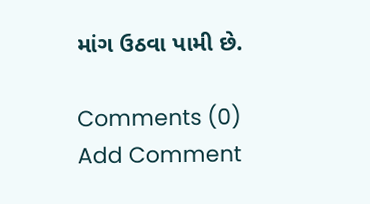માંગ ઉઠવા પામી છે.

Comments (0)
Add Comment